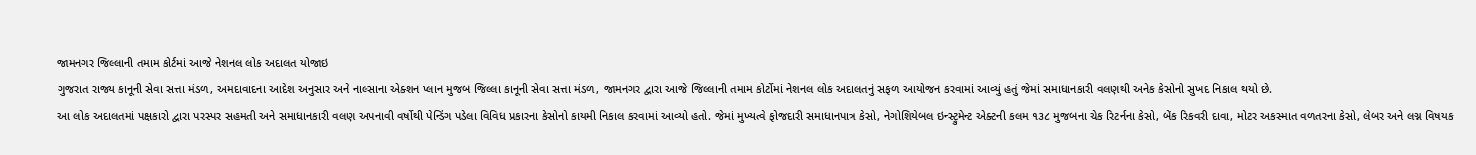જામનગર જિલ્લાની તમામ કોર્ટમાં આજે નેશનલ લોક અદાલત યોજાઇ
ગુજરાત રાજ્ય કાનૂની સેવા સત્તા મંડળ, અમદાવાદના આદેશ અનુસાર અને નાલ્સાના એક્શન પ્લાન મુજબ જિલ્લા કાનૂની સેવા સત્તા મંડળ, જામનગર દ્વારા આજે જિલ્લાની તમામ કોર્ટોમાં નેશનલ લોક અદાલતનું સફળ આયોજન કરવામાં આવ્યું હતું જેમાં સમાધાનકારી વલણથી અનેક કેસોનો સુખદ નિકાલ થયો છે.
આ લોક અદાલતમાં પક્ષકારો દ્વારા પરસ્પર સહમતી અને સમાધાનકારી વલણ અપનાવી વર્ષોથી પેન્ડિંગ પડેલા વિવિધ પ્રકારના કેસોનો કાયમી નિકાલ કરવામાં આવ્યો હતો. જેમાં મુખ્યત્વે ફોજદારી સમાધાનપાત્ર કેસો, નેગોશિયેબલ ઇન્સ્ટ્રુમેન્ટ એક્ટની કલમ ૧૩૮ મુજબના ચેક રિટર્નના કેસો, બેંક રિકવરી દાવા, મોટર અકસ્માત વળતરના કેસો, લેબર અને લગ્ન વિષયક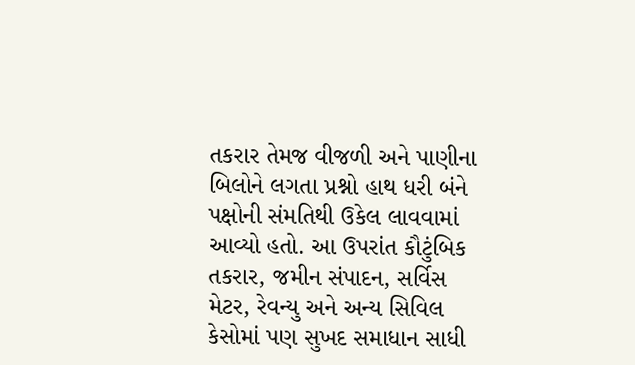તકરાર તેમજ વીજળી અને પાણીના બિલોને લગતા પ્રશ્નો હાથ ધરી બંને પક્ષોની સંમતિથી ઉકેલ લાવવામાં આવ્યો હતો. આ ઉપરાંત કૌટુંબિક તકરાર, જમીન સંપાદન, સર્વિસ મેટર, રેવન્યુ અને અન્ય સિવિલ કેસોમાં પણ સુખદ સમાધાન સાધી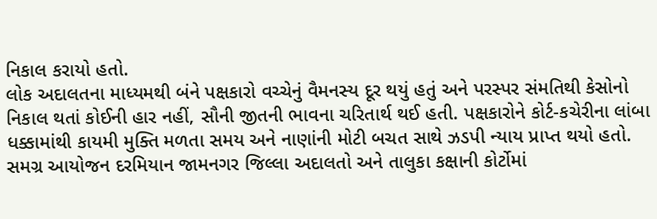નિકાલ કરાયો હતો.
લોક અદાલતના માધ્યમથી બંને પક્ષકારો વચ્ચેનું વૈમનસ્ય દૂર થયું હતું અને પરસ્પર સંમતિથી કેસોનો નિકાલ થતાં કોઈની હાર નહીં, સૌની જીતની ભાવના ચરિતાર્થ થઈ હતી. પક્ષકારોને કોર્ટ-કચેરીના લાંબા ધક્કામાંથી કાયમી મુક્તિ મળતા સમય અને નાણાંની મોટી બચત સાથે ઝડપી ન્યાય પ્રાપ્ત થયો હતો. સમગ્ર આયોજન દરમિયાન જામનગર જિલ્લા અદાલતો અને તાલુકા કક્ષાની કોર્ટોમાં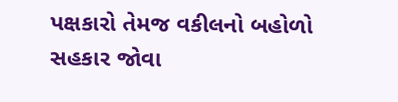પક્ષકારો તેમજ વકીલનો બહોળો સહકાર જોવા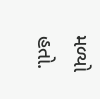મળ્યો હતો.